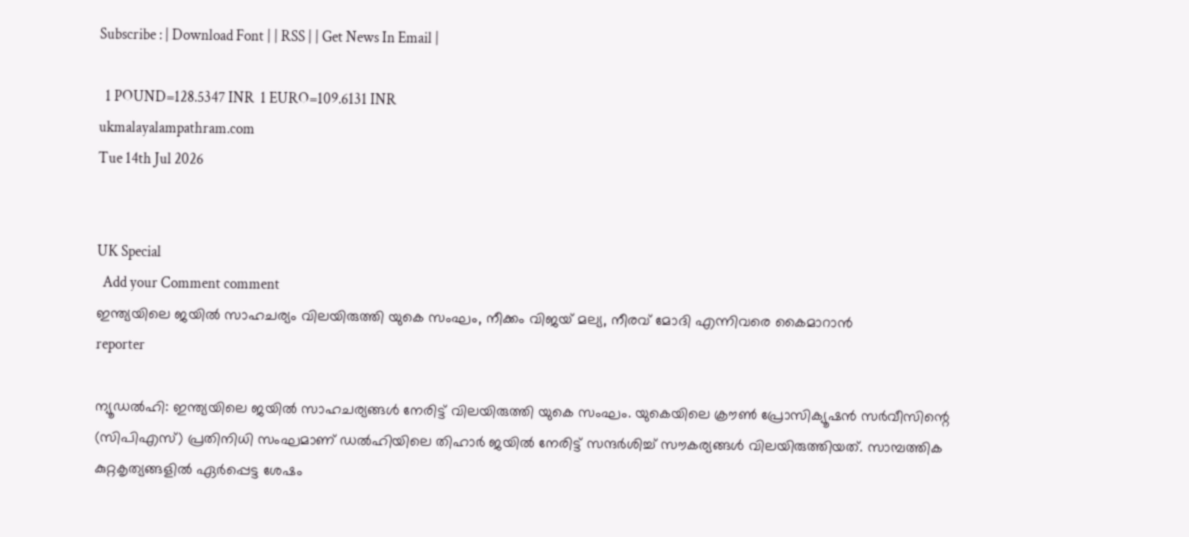Subscribe : | Download Font | | RSS | | Get News In Email |

  1 POUND=128.5347 INR  1 EURO=109.6131 INR
ukmalayalampathram.com
Tue 14th Jul 2026


UK Special
  Add your Comment comment
ഇന്ത്യയിലെ ജയില്‍ സാഹചര്യം വിലയിരുത്തി യുകെ സംഘം, നീക്കം വിജയ് മല്യ, നീരവ് മോദി എന്നിവരെ കൈമാറാന്‍
reporter

ന്യൂഡല്‍ഹി: ഇന്ത്യയിലെ ജയില്‍ സാഹചര്യങ്ങള്‍ നേരിട്ട് വിലയിരുത്തി യുകെ സംഘം. യുകെയിലെ ക്രൗണ്‍ പ്രോസിക്യൂഷന്‍ സര്‍വീസിന്റെ (സിപിഎസ്) പ്രതിനിധി സംഘമാണ് ഡല്‍ഹിയിലെ തിഹാര്‍ ജയില്‍ നേരിട്ട് സന്ദര്‍ശിച്ച് സൗകര്യങ്ങള്‍ വിലയിരുത്തിയത്. സാമ്പത്തിക കുറ്റകൃത്യങ്ങളില്‍ ഏര്‍പ്പെട്ട ശേഷം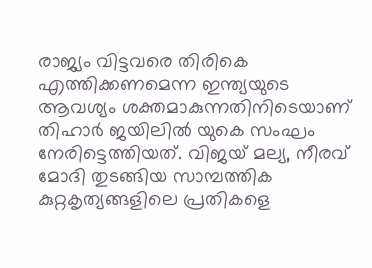രാജ്യം വിട്ടവരെ തിരികെ എത്തിക്കണമെന്ന ഇന്ത്യയുടെ ആവശ്യം ശക്തമാകുന്നതിനിടെയാണ് തിഹാര്‍ ജയിലില്‍ യുകെ സംഘം നേരിട്ടെത്തിയത്. വിജയ് മല്യ, നീരവ് മോദി തുടങ്ങിയ സാമ്പത്തിക കുറ്റകൃത്യങ്ങളിലെ പ്രതികളെ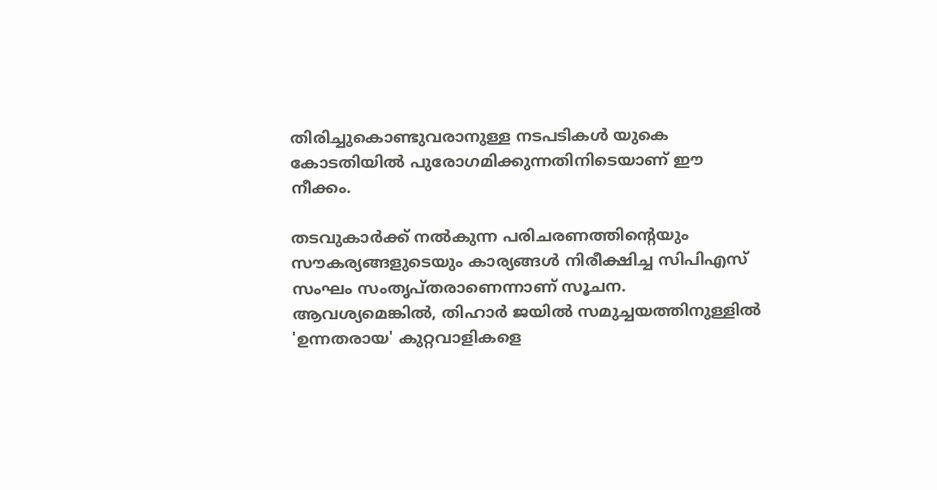തിരിച്ചുകൊണ്ടുവരാനുള്ള നടപടികള്‍ യുകെ കോടതിയില്‍ പുരോഗമിക്കുന്നതിനിടെയാണ് ഈ നീക്കം.

തടവുകാര്‍ക്ക് നല്‍കുന്ന പരിചരണത്തിന്റെയും സൗകര്യങ്ങളുടെയും കാര്യങ്ങള്‍ നിരീക്ഷിച്ച സിപിഎസ് സംഘം സംതൃപ്തരാണെന്നാണ് സൂചന. ആവശ്യമെങ്കില്‍, തിഹാര്‍ ജയില്‍ സമുച്ചയത്തിനുള്ളില്‍ 'ഉന്നതരായ' കുറ്റവാളികളെ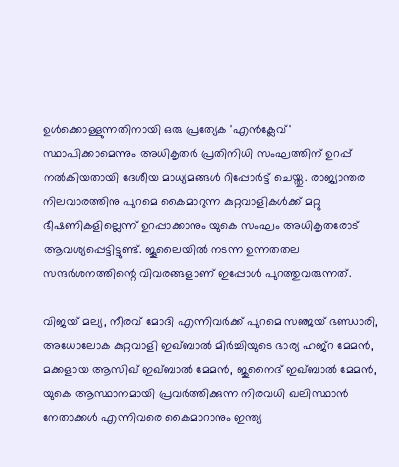ഉള്‍ക്കൊള്ളുന്നതിനായി ഒരു പ്രത്യേക 'എന്‍ക്ലേവ്' സ്ഥാപിക്കാമെന്നും അധികൃതര്‍ പ്രതിനിധി സംഘത്തിന് ഉറപ്പ് നല്‍കിയതായി ദേശീയ മാധ്യമങ്ങള്‍ റിപ്പോര്‍ട്ട് ചെയ്തു. രാജ്യാന്തര നിലവാരത്തിനു പുറമെ കൈമാറുന്ന കുറ്റവാളികള്‍ക്ക് മറ്റു ഭീഷണികളില്ലെന്ന് ഉറപ്പാക്കാനും യുകെ സംഘം അധികൃതരോട് ആവശ്യപ്പെട്ടിട്ടുണ്ട്. ജൂലൈയില്‍ നടന്ന ഉന്നതതല സന്ദര്‍ശനത്തിന്റെ വിവരങ്ങളാണ് ഇപ്പോള്‍ പുറത്തുവരുന്നത്.

വിജയ് മല്യ, നീരവ് മോദി എന്നിവര്‍ക്ക് പുറമെ സഞ്ജയ് ഭണ്ഡാരി, അധോലോക കുറ്റവാളി ഇഖ്ബാല്‍ മിര്‍ച്ചിയുടെ ഭാര്യ ഹജ്റ മേമന്‍, മക്കളായ ആസിഖ് ഇഖ്ബാല്‍ മേമന്‍, ജുനൈദ് ഇഖ്ബാല്‍ മേമന്‍, യുകെ ആസ്ഥാനമായി പ്രവര്‍ത്തിക്കുന്ന നിരവധി ഖലിസ്ഥാന്‍ നേതാക്കള്‍ എന്നിവരെ കൈമാറാനും ഇന്ത്യ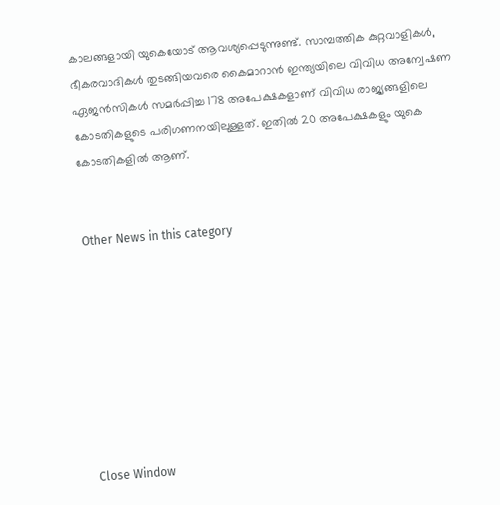കാലങ്ങളായി യുകെയോട് ആവശ്യപ്പെടുന്നുണ്ട്. സാമ്പത്തിക കുറ്റവാളികള്‍, ഭീകരവാദികള്‍ തുടങ്ങിയവരെ കൈമാറാന്‍ ഇന്ത്യയിലെ വിവിധ അന്വേഷണ ഏജന്‍സികള്‍ സമര്‍പ്പിച്ച 178 അപേക്ഷകളാണ് വിവിധ രാജ്യങ്ങളിലെ കോടതികളുടെ പരിഗണനയിലുള്ളത്. ഇതില്‍ 20 അപേക്ഷകളും യുകെ കോടതികളില്‍ ആണ്.


Other News in this category








Close Window